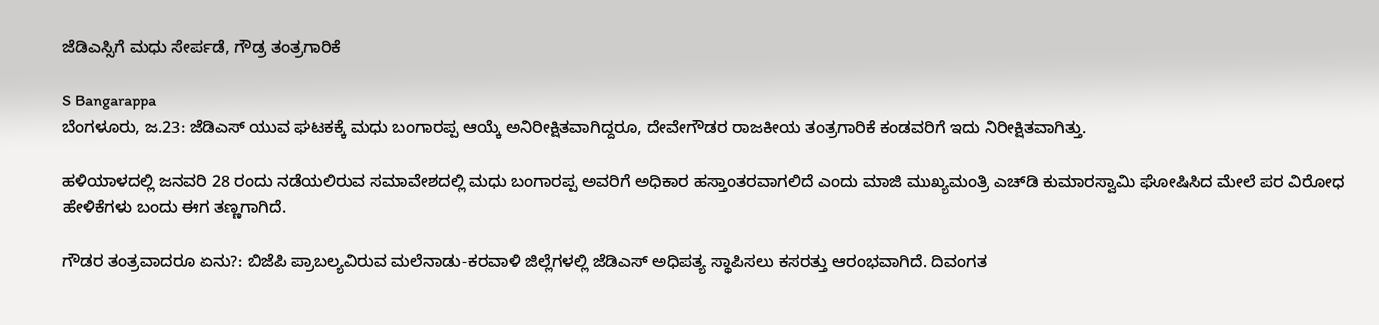ಜೆಡಿಎಸ್ಸಿಗೆ ಮಧು ಸೇರ್ಪಡೆ, ಗೌಡ್ರ ತಂತ್ರಗಾರಿಕೆ

S Bangarappa
ಬೆಂಗಳೂರು, ಜ.23: ಜೆಡಿಎಸ್‌ ಯುವ ಘಟಕಕ್ಕೆ ಮಧು ಬಂಗಾರಪ್ಪ ಆಯ್ಕೆ ಅನಿರೀಕ್ಷಿತವಾಗಿದ್ದರೂ, ದೇವೇಗೌಡರ ರಾಜಕೀಯ ತಂತ್ರಗಾರಿಕೆ ಕಂಡವರಿಗೆ ಇದು ನಿರೀಕ್ಷಿತವಾಗಿತ್ತು.

ಹಳಿಯಾಳದಲ್ಲಿ ಜನವರಿ 28 ರಂದು ನಡೆಯಲಿರುವ ಸಮಾವೇಶದಲ್ಲಿ ಮಧು ಬಂಗಾರಪ್ಪ ಅವರಿಗೆ ಅಧಿಕಾರ ಹಸ್ತಾಂತರವಾಗಲಿದೆ ಎಂದು ಮಾಜಿ ಮುಖ್ಯಮಂತ್ರಿ ಎಚ್‌ಡಿ ಕುಮಾರಸ್ವಾಮಿ ಘೋಷಿಸಿದ ಮೇಲೆ ಪರ ವಿರೋಧ ಹೇಳಿಕೆಗಳು ಬಂದು ಈಗ ತಣ್ಣಗಾಗಿದೆ.

ಗೌಡರ ತಂತ್ರವಾದರೂ ಏನು?: ಬಿಜೆಪಿ ಪ್ರಾಬಲ್ಯವಿರುವ ಮಲೆನಾಡು-ಕರವಾಳಿ ಜಿಲ್ಲೆಗಳಲ್ಲಿ ಜೆಡಿಎಸ್ ಅಧಿಪತ್ಯ ಸ್ಥಾಪಿಸಲು ಕಸರತ್ತು ಆರಂಭವಾಗಿದೆ. ದಿವಂಗತ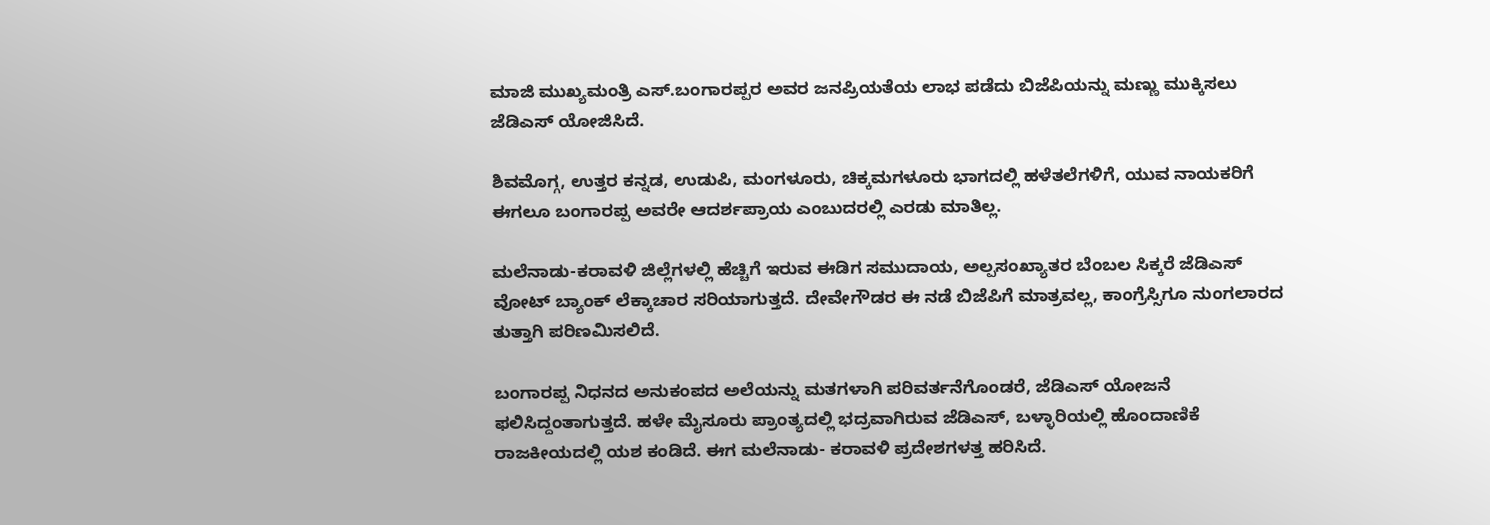ಮಾಜಿ ಮುಖ್ಯಮಂತ್ರಿ ಎಸ್.ಬಂಗಾರಪ್ಪರ ಅವರ ಜನಪ್ರಿಯತೆಯ ಲಾಭ ಪಡೆದು ಬಿಜೆಪಿಯನ್ನು ಮಣ್ಣು ಮುಕ್ಕಿಸಲು ಜೆಡಿಎಸ್ ಯೋಜಿಸಿದೆ.

ಶಿವಮೊಗ್ಗ, ಉತ್ತರ ಕನ್ನಡ, ಉಡುಪಿ, ಮಂಗಳೂರು, ಚಿಕ್ಕಮಗಳೂರು ಭಾಗದಲ್ಲಿ ಹಳೆತಲೆಗಳಿಗೆ, ಯುವ ನಾಯಕರಿಗೆ ಈಗಲೂ ಬಂಗಾರಪ್ಪ ಅವರೇ ಆದರ್ಶಪ್ರಾಯ ಎಂಬುದರಲ್ಲಿ ಎರಡು ಮಾತಿಲ್ಲ.

ಮಲೆನಾಡು-ಕರಾವಳಿ ಜಿಲ್ಲೆಗಳಲ್ಲಿ ಹೆಚ್ಚಿಗೆ ಇರುವ ಈಡಿಗ ಸಮುದಾಯ, ಅಲ್ಪಸಂಖ್ಯಾತರ ಬೆಂಬಲ ಸಿಕ್ಕರೆ ಜೆಡಿಎಸ್ ವೋಟ್ ಬ್ಯಾಂಕ್‌ ಲೆಕ್ಕಾಚಾರ ಸರಿಯಾಗುತ್ತದೆ. ದೇವೇಗೌಡರ ಈ ನಡೆ ಬಿಜೆಪಿಗೆ ಮಾತ್ರವಲ್ಲ, ಕಾಂಗ್ರೆಸ್ಸಿಗೂ ನುಂಗಲಾರದ ತುತ್ತಾಗಿ ಪರಿಣಮಿಸಲಿದೆ.

ಬಂಗಾರಪ್ಪ ನಿಧನದ ಅನುಕಂಪದ ಅಲೆಯನ್ನು ಮತಗಳಾಗಿ ಪರಿವರ್ತನೆಗೊಂಡರೆ, ಜೆಡಿಎಸ್ ಯೋಜನೆ ಫಲಿಸಿದ್ದಂತಾಗುತ್ತದೆ. ಹಳೇ ಮೈಸೂರು ಪ್ರಾಂತ್ಯದಲ್ಲಿ ಭದ್ರವಾಗಿರುವ ಜೆಡಿಎಸ್, ಬಳ್ಳಾರಿಯಲ್ಲಿ ಹೊಂದಾಣಿಕೆ ರಾಜಕೀಯದಲ್ಲಿ ಯಶ ಕಂಡಿದೆ. ಈಗ ಮಲೆನಾಡು- ಕರಾವಳಿ ಪ್ರದೇಶಗಳತ್ತ ಹರಿಸಿದೆ.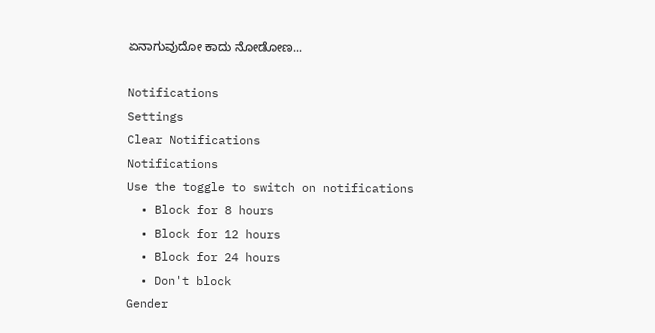ಏನಾಗುವುದೋ ಕಾದು ನೋಡೋಣ...

Notifications
Settings
Clear Notifications
Notifications
Use the toggle to switch on notifications
  • Block for 8 hours
  • Block for 12 hours
  • Block for 24 hours
  • Don't block
Gender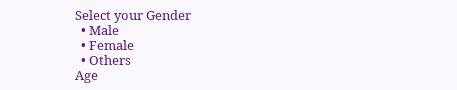Select your Gender
  • Male
  • Female
  • Others
Age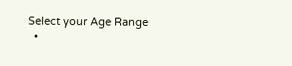Select your Age Range
  •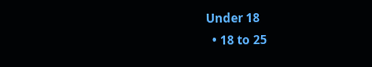Under 18
  • 18 to 25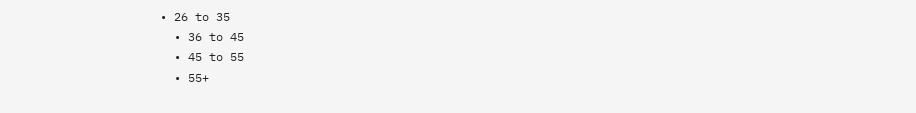• 26 to 35
  • 36 to 45
  • 45 to 55
  • 55+